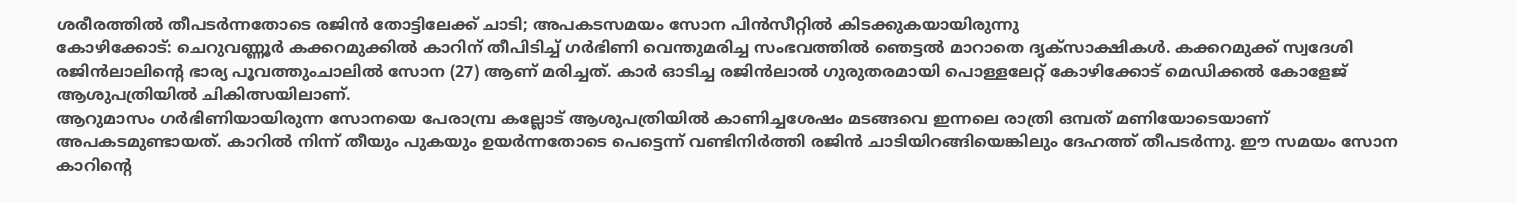ശരീരത്തിൽ തീപടർന്നതോടെ രജിൻ തോട്ടിലേക്ക് ചാടി; അപകടസമയം സോന പിൻസീറ്റിൽ കിടക്കുകയായിരുന്നു
കോഴിക്കോട്: ചെറുവണ്ണൂർ കക്കറമുക്കിൽ കാറിന് തീപിടിച്ച് ഗർഭിണി വെന്തുമരിച്ച സംഭവത്തിൽ ഞെട്ടൽ മാറാതെ ദൃക്സാക്ഷികൾ. കക്കറമുക്ക് സ്വദേശി രജിൻലാലിന്റെ ഭാര്യ പൂവത്തുംചാലിൽ സോന (27) ആണ് മരിച്ചത്. കാർ ഓടിച്ച രജിൻലാൽ ഗുരുതരമായി പൊള്ളലേറ്റ് കോഴിക്കോട് മെഡിക്കൽ കോളേജ് ആശുപത്രിയിൽ ചികിത്സയിലാണ്.
ആറുമാസം ഗർഭിണിയായിരുന്ന സോനയെ പേരാമ്പ്ര കല്ലോട് ആശുപത്രിയിൽ കാണിച്ചശേഷം മടങ്ങവെ ഇന്നലെ രാത്രി ഒമ്പത് മണിയോടെയാണ് അപകടമുണ്ടായത്. കാറിൽ നിന്ന് തീയും പുകയും ഉയർന്നതോടെ പെട്ടെന്ന് വണ്ടിനിർത്തി രജിൻ ചാടിയിറങ്ങിയെങ്കിലും ദേഹത്ത് തീപടർന്നു. ഈ സമയം സോന കാറിന്റെ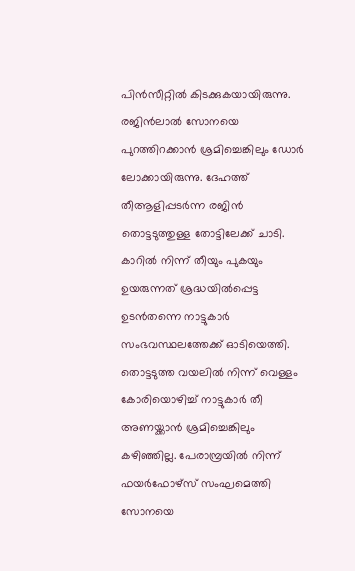പിൻസീറ്റിൽ കിടക്കുകയായിരുന്നു. രജിൻലാൽ സോനയെ പുറത്തിറക്കാൻ ശ്രമിച്ചെങ്കിലും ഡോർ ലോക്കായിരുന്നു. ദേഹത്ത് തീആളിപ്പടർന്ന രജിൻ തൊട്ടടുത്തുള്ള തോട്ടിലേക്ക് ചാടി.
കാറിൽ നിന്ന് തീയും പുകയും ഉയരുന്നത് ശ്രദ്ധയിൽപ്പെട്ട ഉടൻതന്നെ നാട്ടുകാർ സംഭവസ്ഥലത്തേക്ക് ഓടിയെത്തി. തൊട്ടടുത്ത വയലിൽ നിന്ന് വെള്ളം കോരിയൊഴിച്ച് നാട്ടുകാർ തീ അണയ്ക്കാൻ ശ്രമിച്ചെങ്കിലും കഴിഞ്ഞില്ല. പേരാമ്പ്രയിൽ നിന്ന് ഫയർഫോഴ്സ് സംഘമെത്തി സോനയെ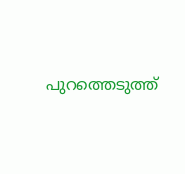പുറത്തെടുത്ത്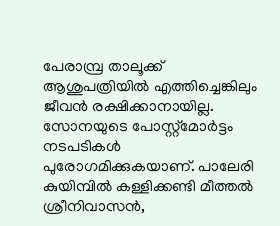പേരാമ്പ്ര താലൂക്ക് ആശുപത്രിയിൽ എത്തിച്ചെങ്കിലും ജീവൻ രക്ഷിക്കാനായില്ല. സോനയുടെ പോസ്റ്റ്മോർട്ടം നടപടികൾ പുരോഗമിക്കുകയാണ്. പാലേരി കുയിമ്പിൽ കള്ളിക്കണ്ടി മീത്തൽ ശ്രീനിവാസൻ,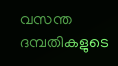വസന്ത ദമ്പതികളുടെ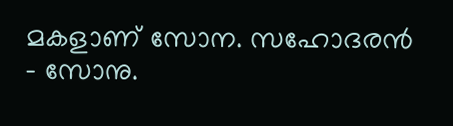മകളാണ് സോന. സഹോദരൻ - സോനു.